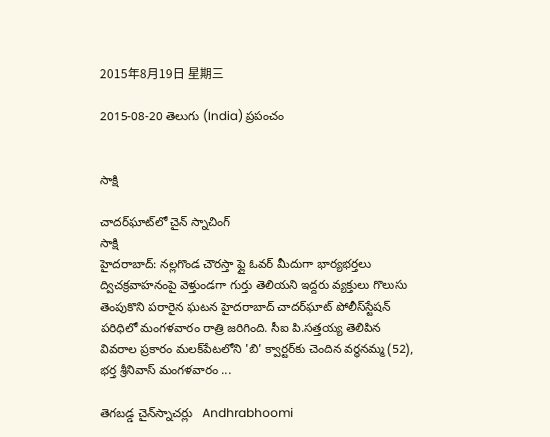2015年8月19日 星期三

2015-08-20 తెలుగు (India) ప్రపంచం


సాక్షి

చాదర్‌ఘాట్‌లో చైన్ స్నాచింగ్
సాక్షి
హైదరాబాద్: నల్లగొండ చౌరస్తా ఫ్లై ఓవర్ మీదుగా భార్యభర్తలు ద్విచక్రవాహనంపై వెళ్తుండగా గుర్తు తెలియని ఇద్దరు వ్యక్తులు గొలుసు తెంపుకొని పరారైన ఘటన హైదరాబాద్ చాదర్‌ఘాట్ పోలీస్‌స్టేషన్ పరిధిలో మంగళవారం రాత్రి జరిగింది. సీఐ పి.సత్తయ్య తెలిపిన వివరాల ప్రకారం మలక్‌పేటలోని 'బి' క్వార్టర్‌కు చెందిన వర్ధనమ్మ (52), భర్త శ్రీనివాస్ మంగళవారం ...

తెగబడ్డ చైన్‌స్నాచర్లు   Andhrabhoomi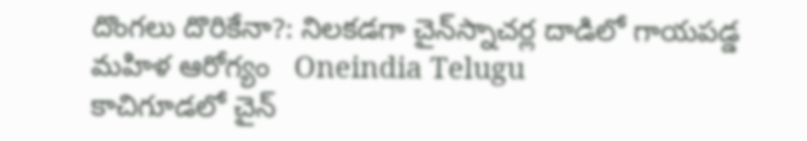దొంగలు దొరికేనా?: నిలకడగా చైన్‌స్నాచర్ల దాడిలో గాయపడ్డ మహిళ ఆరోగ్యం   Oneindia Telugu
కాచిగూడలో చైన్‌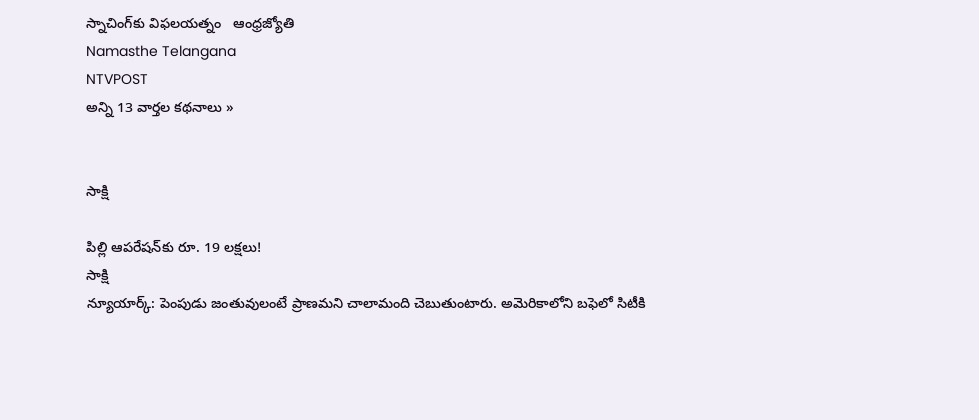స్నాచింగ్‌కు విఫలయత్నం   ఆంధ్రజ్యోతి
Namasthe Telangana
NTVPOST
అన్ని 13 వార్తల కథనాలు »


సాక్షి

పిల్లి ఆపరేషన్‌కు రూ. 19 లక్షలు!
సాక్షి
న్యూయార్క్: పెంపుడు జంతువులంటే ప్రాణమని చాలామంది చెబుతుంటారు. అమెరికాలోని బఫెలో సిటీకి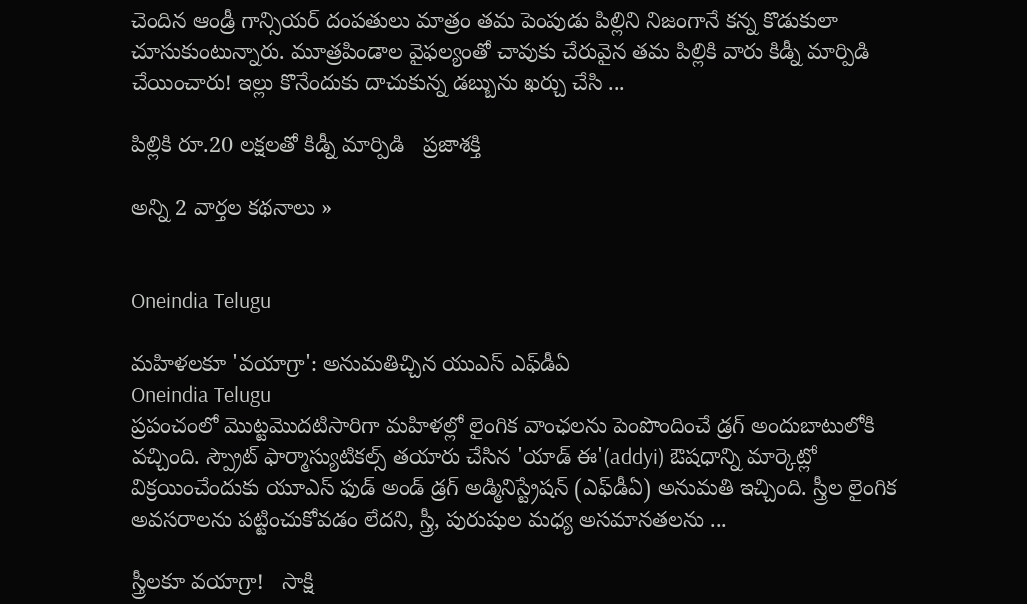చెందిన ఆండ్రీ గాన్సియర్ దంపతులు మాత్రం తమ పెంపుడు పిల్లిని నిజంగానే కన్న కొడుకులా చూసుకుంటున్నారు. మూత్రపిండాల వైఫల్యంతో చావుకు చేరువైన తమ పిల్లికి వారు కిడ్నీ మార్పిడి చేయించారు! ఇల్లు కొనేందుకు దాచుకున్న డబ్బును ఖర్చు చేసి ...

పిల్లికి రూ.20 లక్షలతో కిడ్నీ మార్పిడి   ప్రజాశక్తి

అన్ని 2 వార్తల కథనాలు »


Oneindia Telugu

మహిళలకూ 'వయాగ్రా': అనుమతిచ్చిన యుఎస్ ఎఫ్‌డీఏ
Oneindia Telugu
ప్రపంచంలో మొట్టమొదటిసారిగా మహిళల్లో లైంగిక వాంఛలను పెంపొందించే డ్రగ్ అందుబాటులోకి వచ్చింది. స్ప్రౌట్ ఫార్మాస్యుటికల్స్ తయారు చేసిన 'యాడ్ ఈ'(addyi) ఔషధాన్ని మార్కెట్లో విక్రయించేందుకు యూఎస్ ఫుడ్ అండ్ డ్రగ్ అడ్మినిస్ట్రేషన్ (ఎఫ్‌డీఏ) అనుమతి ఇచ్చింది. స్త్రీల లైంగిక అవసరాలను పట్టించుకోవడం లేదని, స్త్రీ, పురుషుల మధ్య అసమానతలను ...

స్త్రీలకూ వయాగ్రా!   సాక్షి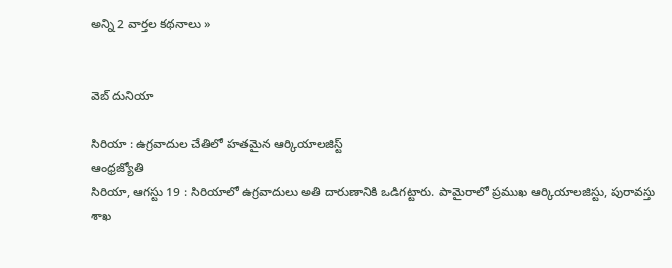అన్ని 2 వార్తల కథనాలు »


వెబ్ దునియా

సిరియా : ఉగ్రవాదుల చేతిలో హతమైన ఆర్కియాలజిస్ట్
ఆంధ్రజ్యోతి
సిరియా, ఆగస్టు 19 : సిరియాలో ఉగ్రవాదులు అతి దారుణానికి ఒడిగట్టారు. పామైరాలో ప్రముఖ ఆర్కియాలజిస్టు, పురావస్తు శాఖ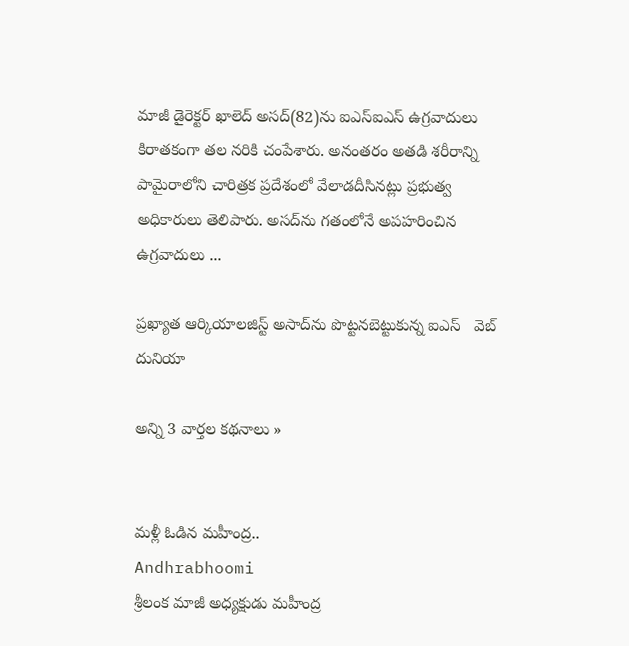మాజీ డైరెక్టర్ ఖాలెద్ అసద్(82)ను ఐఎస్ఐఎస్ ఉగ్రవాదులు కిరాతకంగా తల నరికి చంపేశారు. అనంతరం అతడి శరీరాన్ని పామైరాలోని చారిత్రక ప్రదేశంలో వేలాడదీసినట్లు ప్రభుత్వ అధికారులు తెలిపారు. అసద్‌ను గతంలోనే అపహరించిన ఉగ్రవాదులు ...

ప్రఖ్యాత ఆర్కియాలజిస్ట్ అసాద్‌ను పొట్టనబెట్టుకున్న ఐఎస్   వెబ్ దునియా

అన్ని 3 వార్తల కథనాలు »


మళ్లీ ఓడిన మహీంద్ర..
Andhrabhoomi
శ్రీలంక మాజీ అధ్యక్షుడు మహీంద్ర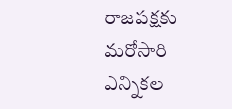రాజపక్షకు మరోసారి ఎన్నికల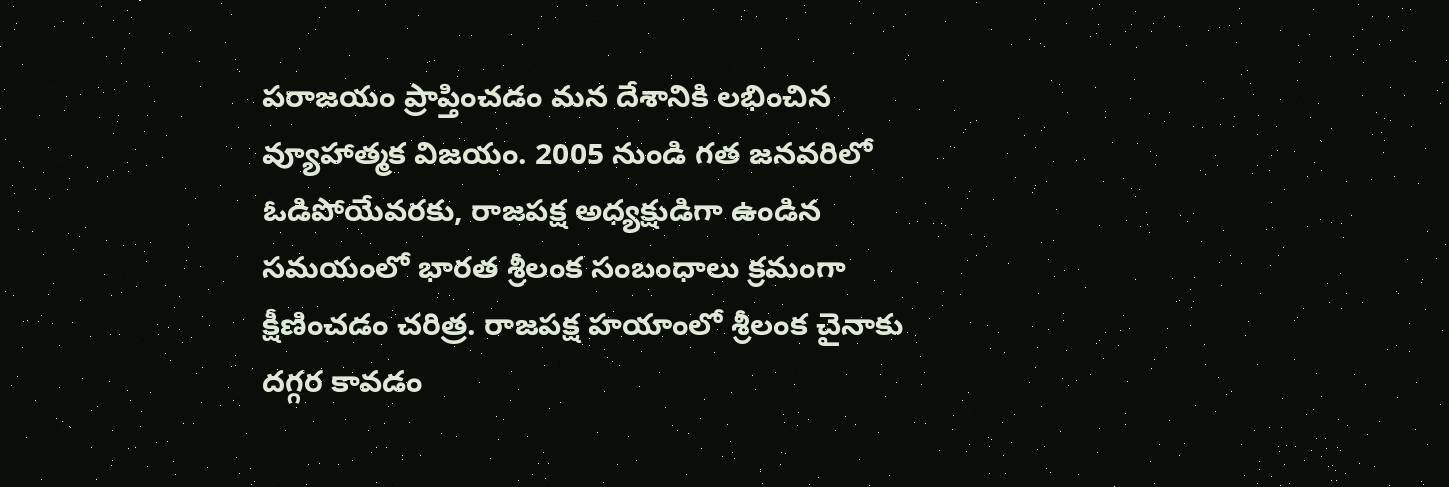పరాజయం ప్రాప్తించడం మన దేశానికి లభించిన వ్యూహాత్మక విజయం. 2005 నుండి గత జనవరిలో ఓడిపోయేవరకు, రాజపక్ష అధ్యక్షుడిగా ఉండిన సమయంలో భారత శ్రీలంక సంబంధాలు క్రమంగా క్షీణించడం చరిత్ర. రాజపక్ష హయాంలో శ్రీలంక చైనాకు దగ్గర కావడం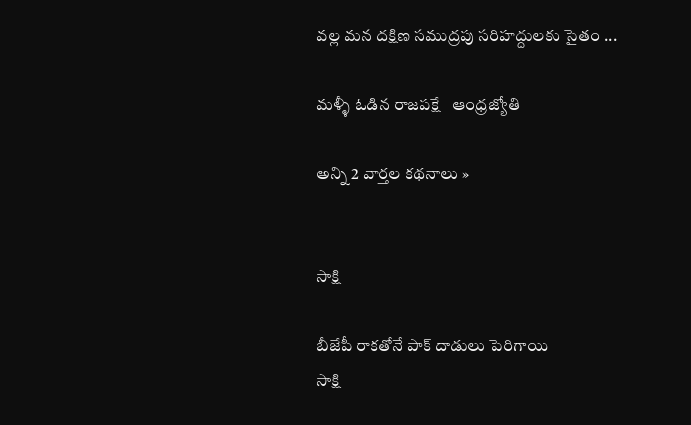వల్ల మన దక్షిణ సముద్రపు సరిహద్దులకు సైతం ...

మళ్ళీ ఓడిన రాజపక్షే   ఆంధ్రజ్యోతి

అన్ని 2 వార్తల కథనాలు »


సాక్షి

బీజేపీ రాకతోనే పాక్ దాడులు పెరిగాయి
సాక్షి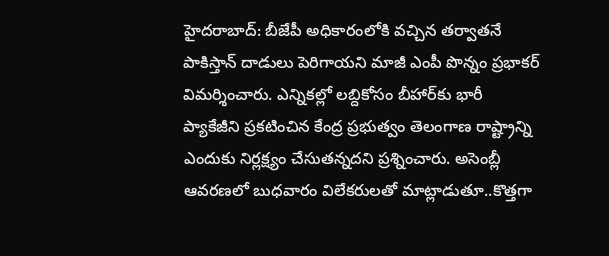హైదరాబాద్: బీజేపీ అధికారంలోకి వచ్చిన తర్వాతనే పాకిస్తాన్ దాడులు పెరిగాయని మాజీ ఎంపీ పొన్నం ప్రభాకర్ విమర్శించారు. ఎన్నికల్లో లబ్దికోసం బీహార్‌కు భారీ ప్యాకేజీని ప్రకటించిన కేంద్ర ప్రభుత్వం తెలంగాణ రాష్ట్రాన్ని ఎందుకు నిర్లక్ష్యం చేసుతన్నదని ప్రశ్నించారు. అసెంబ్లీ ఆవరణలో బుధవారం విలేకరులతో మాట్లాడుతూ..కొత్తగా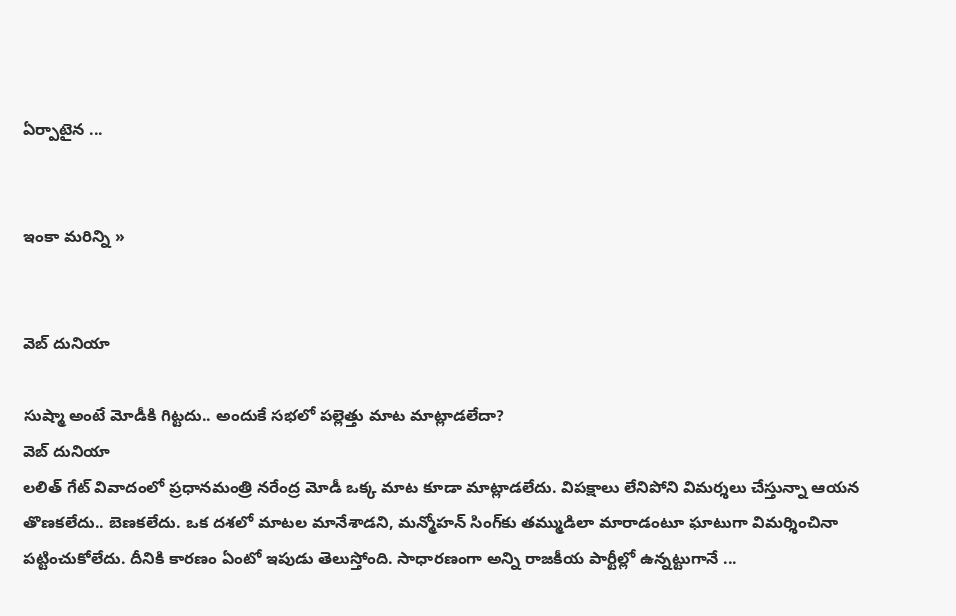ఏర్పాటైన ...


ఇంకా మరిన్ని »


వెబ్ దునియా

సుష్మా అంటే మోడీకి గిట్టదు.. అందుకే సభలో పల్లెత్తు మాట మాట్లాడలేదా?
వెబ్ దునియా
లలిత్ గేట్ వివాదంలో ప్రధానమంత్రి నరేంద్ర మోడీ ఒక్క మాట కూడా మాట్లాడలేదు. విపక్షాలు లేనిపోని విమర్శలు చేస్తున్నా ఆయన తొణకలేదు.. బెణకలేదు. ఒక దశలో మాటల మానేశాడని, మన్మోహన్‌ సింగ్‌కు తమ్ముడిలా మారాడంటూ ఘాటుగా విమర్శించినా పట్టించుకోలేదు. దీనికి కారణం ఏంటో ఇపుడు తెలుస్తోంది. సాధారణంగా అన్ని రాజకీయ పార్టీల్లో ఉన్నట్టుగానే ...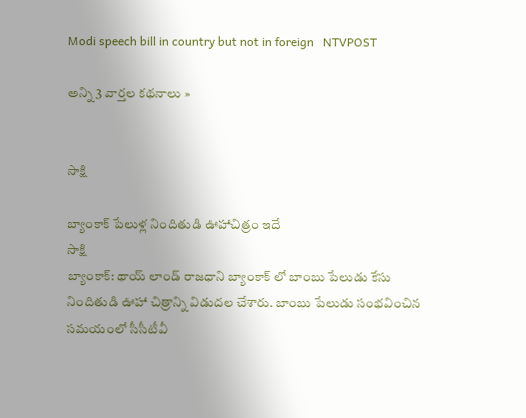Modi speech bill in country but not in foreign   NTVPOST

అన్ని 3 వార్తల కథనాలు »


సాక్షి

బ్యాంకాక్ పేలుళ్ల నిందితుడి ఊహాచిత్రం ఇదే
సాక్షి
బ్యాంకాక్: థాయ్ లాండ్ రాజధాని బ్యాంకాక్ లో బాంబు పేలుడు కేసు నిందితుడి ఊహా చిత్రాన్ని విడుదల చేశారు. బాంబు పేలుడు సంభవించిన సమయంలో సీసీటీవీ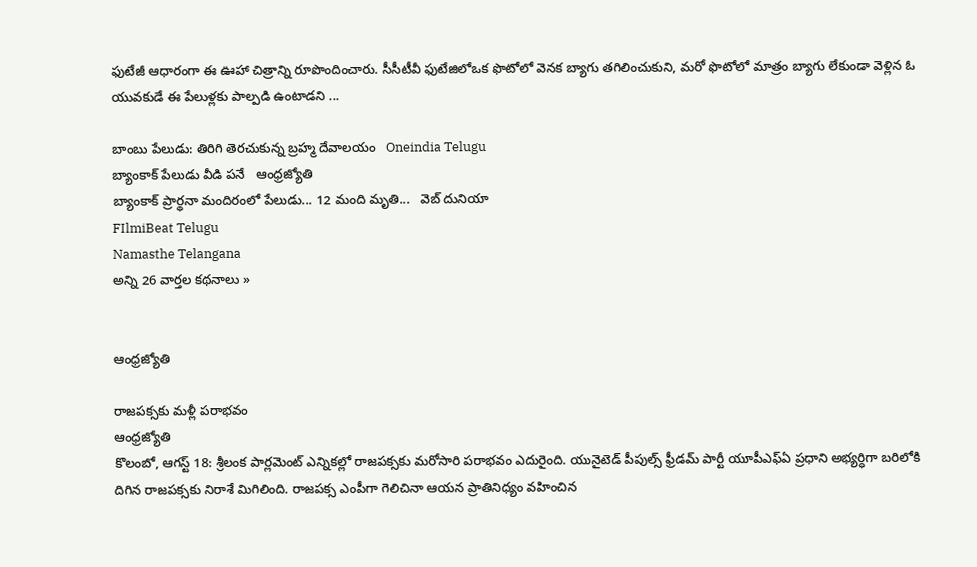ఫుటేజీ ఆధారంగా ఈ ఊహా చిత్రాన్ని రూపొందించారు. సీసీటీవీ ఫుటేజిలోఒక ఫొటోలో వెనక బ్యాగు తగిలించుకుని, మరో ఫొటోలో మాత్రం బ్యాగు లేకుండా వెళ్లిన ఓ యువకుడే ఈ పేలుళ్లకు పాల్పడి ఉంటాడని ...

బాంబు పేలుడు: తిరిగి తెరచుకున్న బ్రహ్మ దేవాలయం   Oneindia Telugu
బ్యాంకాక్ పేలుడు వీడి పనే   ఆంధ్రజ్యోతి
బ్యాంకాక్ ప్రార్థనా మందిరంలో పేలుడు... 12 మంది మృతి...   వెబ్ దునియా
FIlmiBeat Telugu
Namasthe Telangana
అన్ని 26 వార్తల కథనాలు »


ఆంధ్రజ్యోతి

రాజపక్సకు మళ్లీ పరాభవం
ఆంధ్రజ్యోతి
కొలంబో, ఆగస్ట్ 18: శ్రీలంక పార్లమెంట్ ఎన్నికల్లో రాజపక్సకు మరోసారి పరాభవం ఎదురైంది. యునైటెడ్ పీపుల్స్ ఫ్రీడమ్ పార్టీ యూపీఎఫ్‌ఏ ప్రధాని అభ్యర్ధిగా బరిలోకి దిగిన రాజపక్సకు నిరాశే మిగిలింది. రాజపక్స ఎంపీగా గెలిచినా ఆయన ప్రాతినిధ్యం వహించిన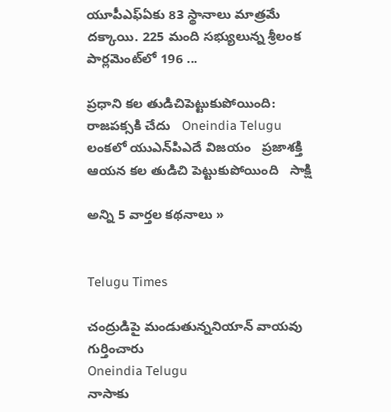యూపీఎఫ్‌ఏ‌కు 83 స్థానాలు మాత్రమే దక్కాయి. 225 మంది సభ్యులున్న శ్రీలంక పార్లమెంట్‌లో 196 ...

ప్రధాని కల తుడిచిపెట్టుకుపోయింది: రాజపక్సకి చేదు   Oneindia Telugu
లంకలో యుఎన్‌పిఎదే విజయం   ప్రజాశక్తి
ఆయన కల తుడిచి పెట్టుకుపోయింది   సాక్షి

అన్ని 5 వార్తల కథనాలు »


Telugu Times

చంద్రుడిపై మండుతున్ననియాన్ వాయవు గుర్తించారు
Oneindia Telugu
నాసాకు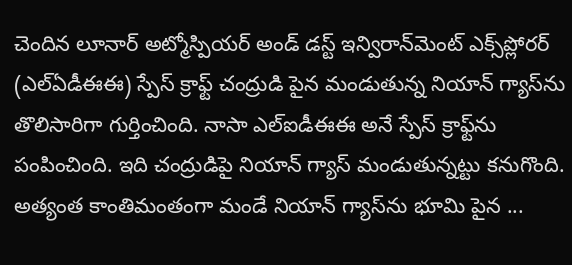చెందిన లూనార్ అట్మోస్పియర్ అండ్ డస్ట్ ఇన్విరాన్‌మెంట్ ఎక్స్‌ప్లోరర్ (ఎల్ఏడీఈఈ) స్పేస్ క్రాఫ్ట్ చంద్రుడి పైన మండుతున్న నియాన్ గ్యాస్‌ను తొలిసారిగా గుర్తించింది. నాసా ఎల్ఐడీఈఈ అనే స్పేస్ క్రాఫ్ట్‌ను పంపించింది. ఇది చంద్రుడిపై నియాన్ గ్యాస్ మండుతున్నట్టు కనుగొంది. అత్యంత కాంతిమంతంగా మండే నియాన్ గ్యాస్‌ను భూమి పైన ...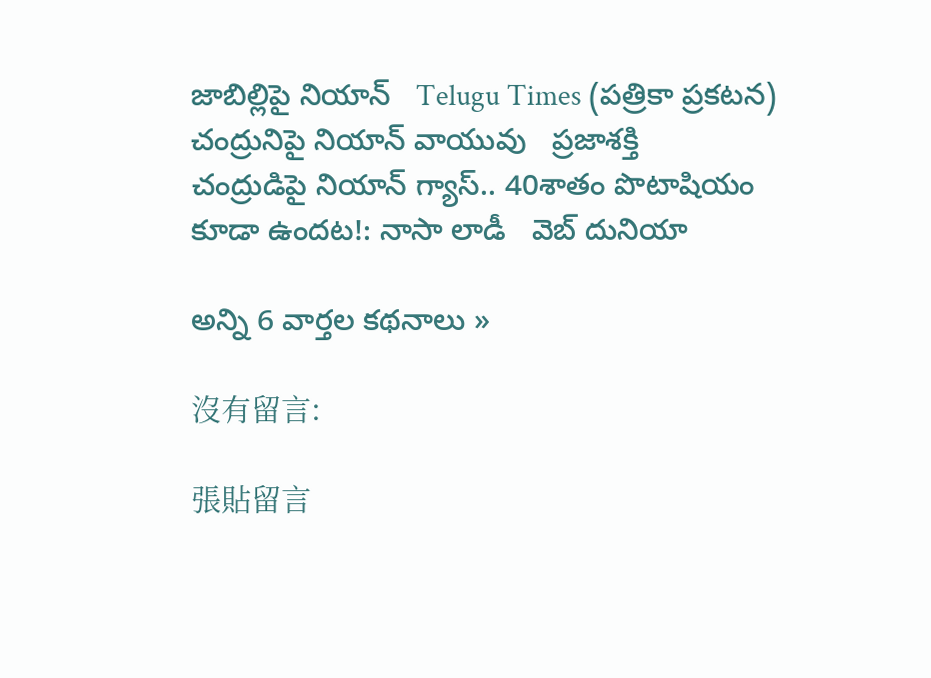జాబిల్లిపై నియాన్   Telugu Times (పత్రికా ప్రకటన)
చంద్రునిపై నియాన్‌ వాయువు   ప్రజాశక్తి
చంద్రుడిపై నియాన్ గ్యాస్.. 40శాతం పొటాషియం కూడా ఉందట!: నాసా లాడీ   వెబ్ దునియా

అన్ని 6 వార్తల కథనాలు »

沒有留言:

張貼留言